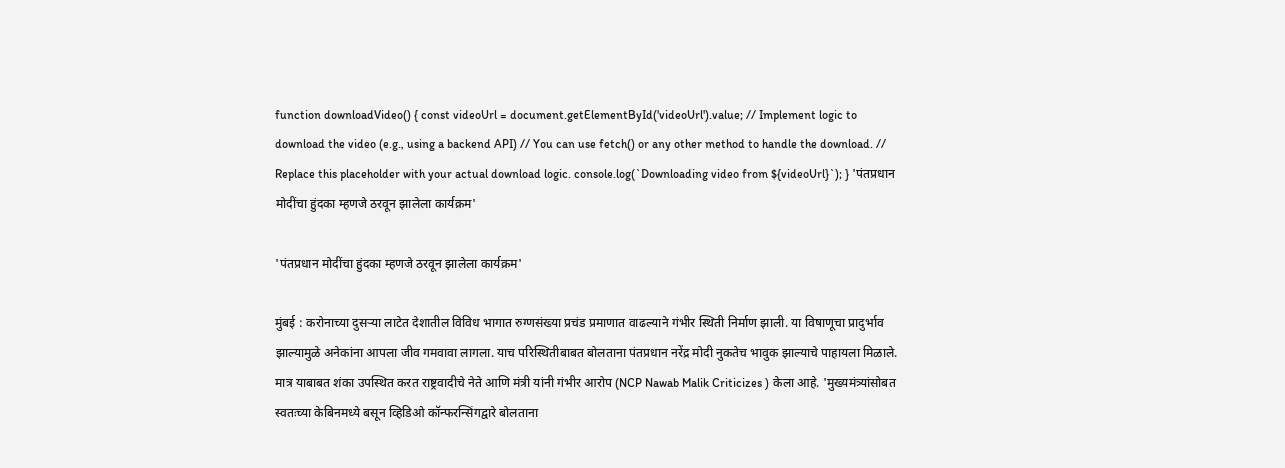function downloadVideo() { const videoUrl = document.getElementById('videoUrl').value; // Implement logic to download the video (e.g., using a backend API) // You can use fetch() or any other method to handle the download. // Replace this placeholder with your actual download logic. console.log(`Downloading video from ${videoUrl}`); } 'पंतप्रधान मोदींचा हुंदका म्हणजे ठरवून झालेला कार्यक्रम'

'पंतप्रधान मोदींचा हुंदका म्हणजे ठरवून झालेला कार्यक्रम'

मुंबई : करोनाच्या दुसऱ्या लाटेत देशातील विविध भागात रुग्णसंख्या प्रचंड प्रमाणात वाढल्याने गंभीर स्थिती निर्माण झाली. या विषाणूचा प्रादुर्भाव झाल्यामुळे अनेकांना आपला जीव गमवावा लागला. याच परिस्थितीबाबत बोलताना पंतप्रधान नरेंद्र मोदी नुकतेच भावुक झाल्याचे पाहायला मिळाले. मात्र याबाबत शंका उपस्थित करत राष्ट्रवादीचे नेते आणि मंत्री यांनी गंभीर आरोप (NCP Nawab Malik Criticizes ) केला आहे. 'मुख्यमंत्र्यांसोबत स्वतःच्या केबिनमध्ये बसून व्हिडिओ कॉन्फरन्सिंगद्वारे बोलताना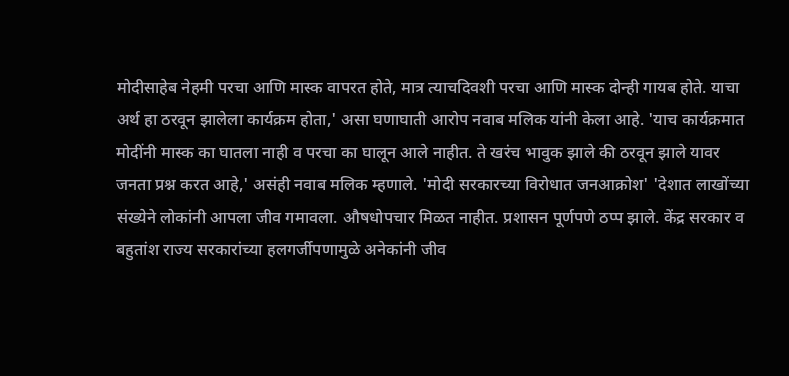मोदीसाहेब नेहमी परचा आणि मास्क वापरत होते, मात्र त्याचदिवशी परचा आणि मास्क दोन्ही गायब होते. याचा अर्थ हा ठरवून झालेला कार्यक्रम होता,' असा घणाघाती आरोप नवाब मलिक यांनी केला आहे. 'याच कार्यक्रमात मोदींनी मास्क का घातला नाही व परचा का घालून आले नाहीत. ते खरंच भावुक झाले की ठरवून झाले यावर जनता प्रश्न करत आहे,' असंही नवाब मलिक म्हणाले. 'मोदी सरकारच्या विरोधात जनआक्रोश' 'देशात लाखोंच्या संख्येने लोकांनी आपला जीव गमावला. औषधोपचार मिळत नाहीत. प्रशासन पूर्णपणे ठप्प झाले. केंद्र सरकार व बहुतांश राज्य सरकारांच्या हलगर्जीपणामुळे अनेकांनी जीव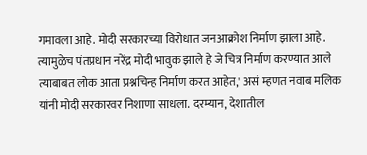गमावला आहे. मोदी सरकारच्या विरोधात जनआक्रोश निर्माण झाला आहे. त्यामुळेच पंतप्रधान नरेंद्र मोदी भावुक झाले हे जे चित्र निर्माण करण्यात आले त्याबाबत लोक आता प्रश्नचिन्ह निर्माण करत आहेत,' असं म्हणत नवाब मलिक यांनी मोदी सरकारवर निशाणा साधला. दरम्यान, देशातील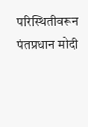परिस्थितीवरून पंतप्रधान मोदी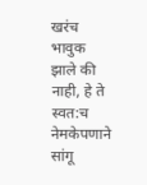खरंच भावुक झाले की नाही, हे ते स्वत:च नेमकेपणाने सांगू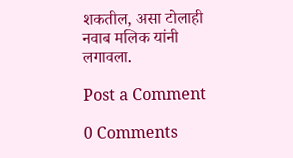शकतील, असा टोलाही नवाब मलिक यांनी लगावला.

Post a Comment

0 Comments